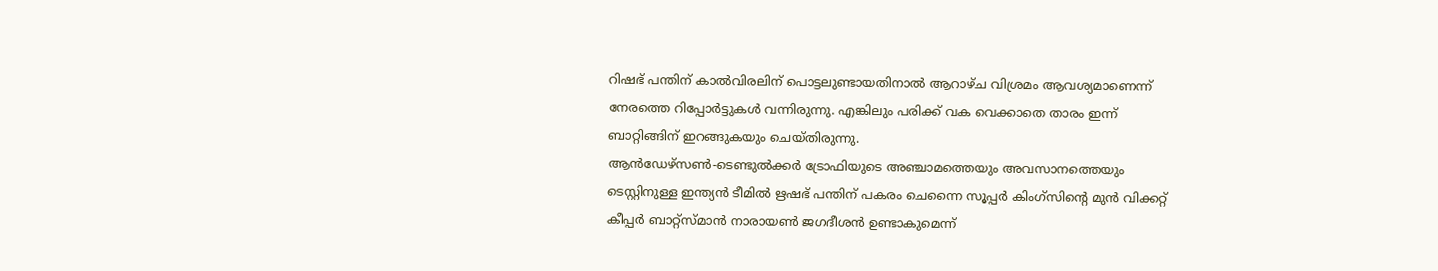റിഷഭ് പന്തിന് കാൽവിരലിന് പൊട്ടലുണ്ടായതിനാൽ ആറാഴ്ച വിശ്രമം ആവശ്യമാണെന്ന് നേരത്തെ റിപ്പോർട്ടുകൾ വന്നിരുന്നു. എങ്കിലും പരിക്ക് വക വെക്കാതെ താരം ഇന്ന് ബാറ്റിങ്ങിന് ഇറങ്ങുകയും ചെയ്തിരുന്നു.
ആൻഡേഴ്സൺ-ടെണ്ടുൽക്കർ ട്രോഫിയുടെ അഞ്ചാമത്തെയും അവസാനത്തെയും ടെസ്റ്റിനുള്ള ഇന്ത്യൻ ടീമിൽ ഋഷഭ് പന്തിന് പകരം ചെന്നൈ സൂപ്പർ കിംഗ്സിന്റെ മുൻ വിക്കറ്റ് കീപ്പർ ബാറ്റ്സ്മാൻ നാരായൺ ജഗദീശൻ ഉണ്ടാകുമെന്ന്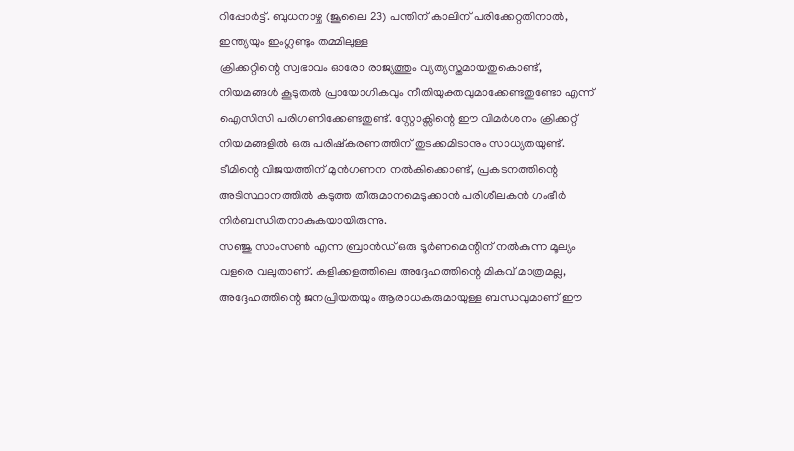റിപ്പോർട്ട്. ബുധനാഴ്ച (ജൂലൈ 23) പന്തിന് കാലിന് പരിക്കേറ്റതിനാൽ, ഇന്ത്യയും ഇംഗ്ലണ്ടും തമ്മിലുള്ള
ക്രിക്കറ്റിന്റെ സ്വഭാവം ഓരോ രാജ്യത്തും വ്യത്യസ്തമായതുകൊണ്ട്, നിയമങ്ങൾ കൂടുതൽ പ്രായോഗികവും നീതിയുക്തവുമാക്കേണ്ടതുണ്ടോ എന്ന് ഐസിസി പരിഗണിക്കേണ്ടതുണ്ട്. സ്റ്റോക്സിന്റെ ഈ വിമർശനം ക്രിക്കറ്റ് നിയമങ്ങളിൽ ഒരു പരിഷ്കരണത്തിന് തുടക്കമിടാനും സാധ്യതയുണ്ട്.
ടീമിന്റെ വിജയത്തിന് മുൻഗണന നൽകിക്കൊണ്ട്, പ്രകടനത്തിന്റെ അടിസ്ഥാനത്തിൽ കടുത്ത തീരുമാനമെടുക്കാൻ പരിശീലകൻ ഗംഭീർ നിർബന്ധിതനാകുകയായിരുന്നു.
സഞ്ജു സാംസൺ എന്ന ബ്രാൻഡ് ഒരു ടൂർണമെന്റിന് നൽകുന്ന മൂല്യം വളരെ വലുതാണ്. കളിക്കളത്തിലെ അദ്ദേഹത്തിന്റെ മികവ് മാത്രമല്ല, അദ്ദേഹത്തിന്റെ ജനപ്രിയതയും ആരാധകരുമായുള്ള ബന്ധവുമാണ് ഈ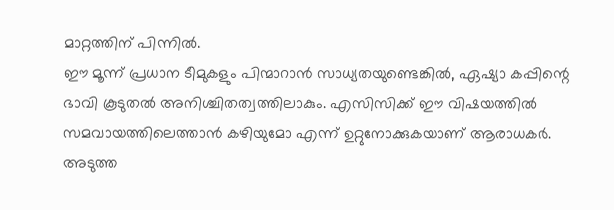മാറ്റത്തിന് പിന്നിൽ.
ഈ മൂന്ന് പ്രധാന ടീമുകളും പിന്മാറാൻ സാധ്യതയുണ്ടെങ്കിൽ, ഏഷ്യാ കപ്പിന്റെ ഭാവി കൂടുതൽ അനിശ്ചിതത്വത്തിലാകും. എസിസിക്ക് ഈ വിഷയത്തിൽ സമവായത്തിലെത്താൻ കഴിയുമോ എന്ന് ഉറ്റുനോക്കുകയാണ് ആരാധകർ.
അടുത്ത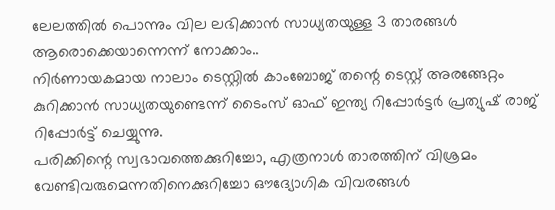ലേലത്തിൽ പൊന്നും വില ലഭിക്കാൻ സാധ്യതയുള്ള 3 താരങ്ങൾ ആരൊക്കെയാന്നെന്ന് നോക്കാം..
നിർണായകമായ നാലാം ടെസ്റ്റിൽ കാംബോജ് തന്റെ ടെസ്റ്റ് അരങ്ങേറ്റം കുറിക്കാൻ സാധ്യതയുണ്ടെന്ന് ടൈംസ് ഓഫ് ഇന്ത്യ റിപ്പോർട്ടർ പ്രത്യുഷ് രാജ് റിപ്പോർട്ട് ചെയ്യുന്നു.
പരിക്കിന്റെ സ്വഭാവത്തെക്കുറിച്ചോ, എത്രനാൾ താരത്തിന് വിശ്രമം വേണ്ടിവരുമെന്നതിനെക്കുറിച്ചോ ഔദ്യോഗിക വിവരങ്ങൾ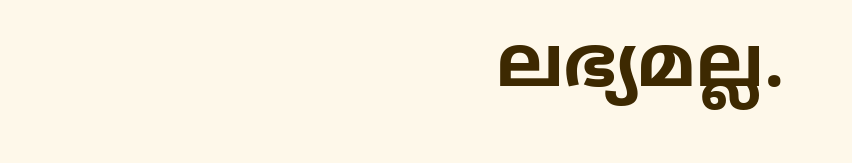ലഭ്യമല്ല.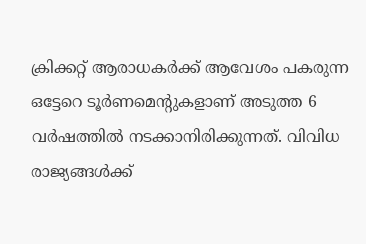ക്രിക്കറ്റ് ആരാധകർക്ക് ആവേശം പകരുന്ന ഒട്ടേറെ ടൂർണമെന്റുകളാണ് അടുത്ത 6 വർഷത്തിൽ നടക്കാനിരിക്കുന്നത്. വിവിധ രാജ്യങ്ങൾക്ക്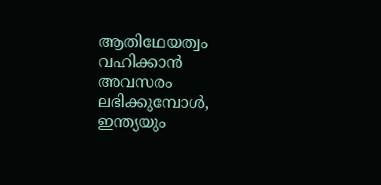ആതിഥേയത്വം വഹിക്കാൻ അവസരം ലഭിക്കുമ്പോൾ, ഇന്ത്യയും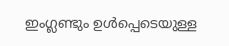ഇംഗ്ലണ്ടും ഉൾപ്പെടെയുള്ള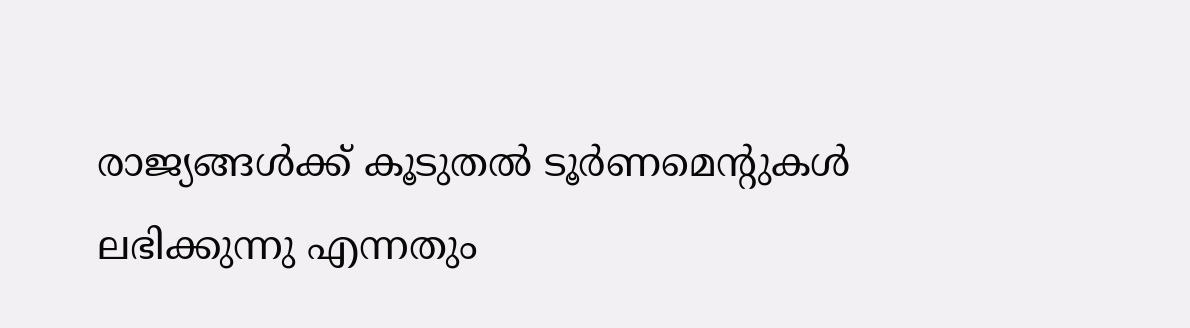രാജ്യങ്ങൾക്ക് കൂടുതൽ ടൂർണമെന്റുകൾ ലഭിക്കുന്നു എന്നതും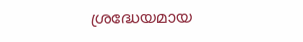ശ്രദ്ധേയമായ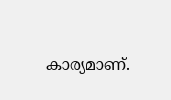കാര്യമാണ്.